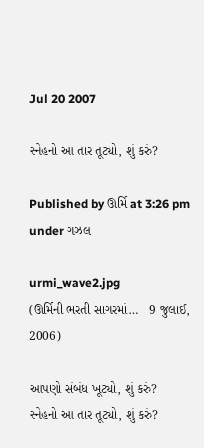Jul 20 2007

સ્નેહનો આ તાર તૂટ્યો, શું કરું?

Published by ઊર્મિ at 3:26 pm under ગઝલ

urmi_wave2.jpg
(ઊર્મિની ભરતી સાગરમાં…   9 જુલાઈ, 2006)

આપણો સંબંધ ખૂટ્યો, શું કરું?
સ્નેહનો આ તાર તૂટ્યો, શું કરું?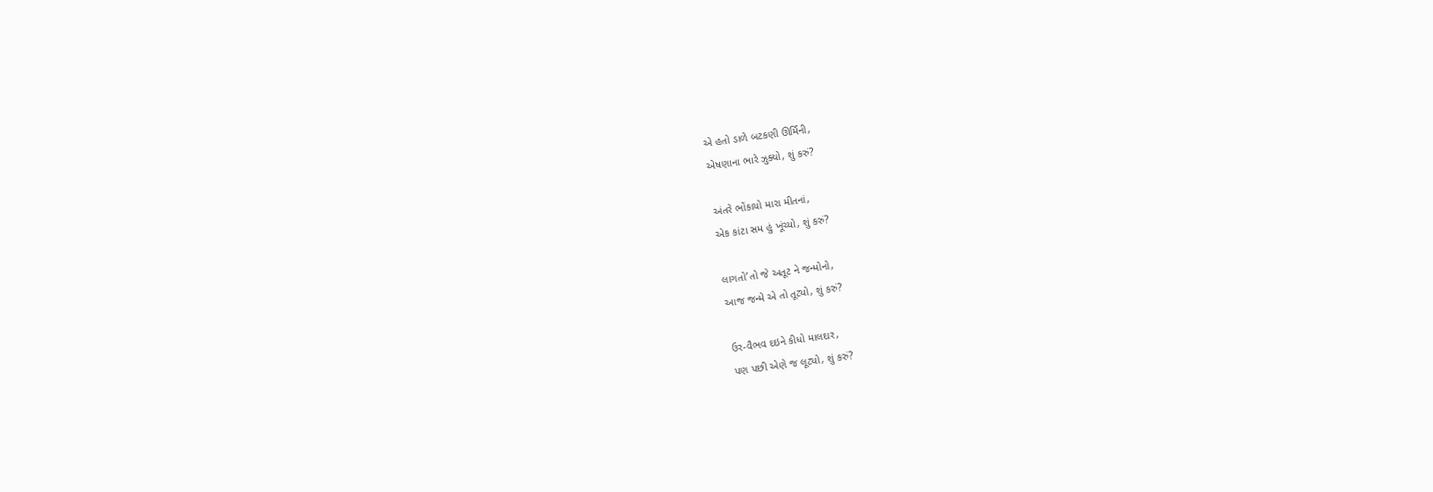એ હતો ડાળે બટકણી ઊર્મિની,
એષણાના ભારે ઝુક્યો, શું કરું?

અંતરે ભોંકાયો મારા મીતનાં,
એક કાંટા સમ હું ખૂંચ્યો, શું કરું?

લાગતો’તો જે અતૂટ ને જન્મોનો,
આજ જન્મે એ તો તૂટ્યો, શું કરું?

ઉર-વૈભવ દઇને કીધો માલદાર,
પણ પછી એણે જ લૂટ્યો, શું કરું?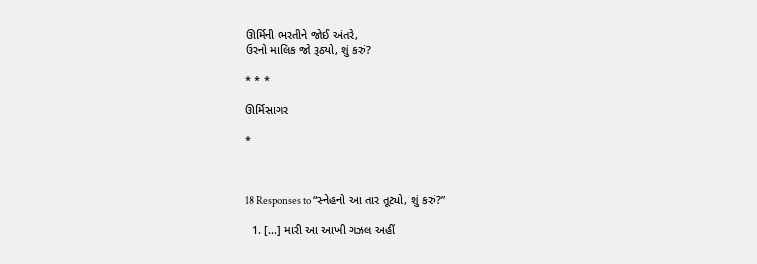ઊર્મિની ભરતીને જોઈ અંતરે,
ઉરનો માલિક જો રૂઠ્યો, શું કરું?

* * *

ઊર્મિસાગર

*



18 Responses to “સ્નેહનો આ તાર તૂટ્યો, શું કરું?”

  1. [...] મારી આ આખી ગઝલ અહીં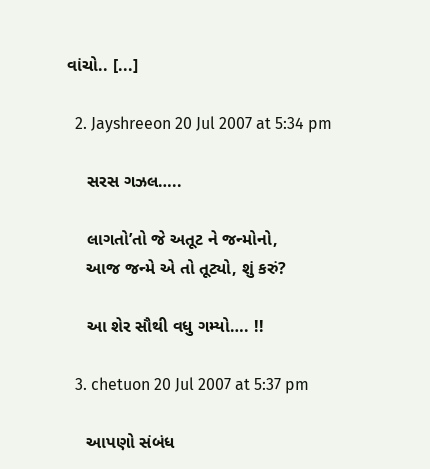વાંચો.. [...]

  2. Jayshreeon 20 Jul 2007 at 5:34 pm

    સરસ ગઝલ…..

    લાગતો’તો જે અતૂટ ને જન્મોનો,
    આજ જન્મે એ તો તૂટ્યો, શું કરું?

    આ શેર સૌથી વધુ ગમ્યો…. !!

  3. chetuon 20 Jul 2007 at 5:37 pm

    આપણો સંબંધ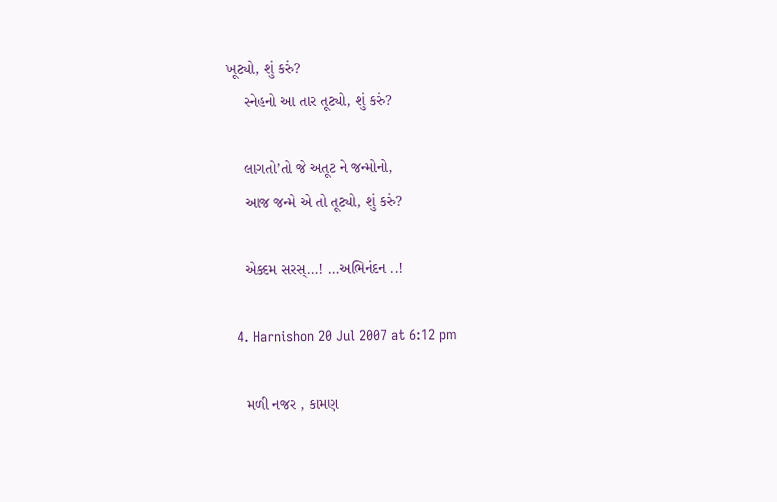ખૂટ્યો, શું કરું?
    સ્નેહનો આ તાર તૂટ્યો, શું કરું?

    લાગતો’તો જે અતૂટ ને જન્મોનો,
    આજ જન્મે એ તો તૂટ્યો, શું કરું?

    એક્દમ સરસ્…! …અભિનંદન ..!

  4. Harnishon 20 Jul 2007 at 6:12 pm

    મળી નજર , કામણ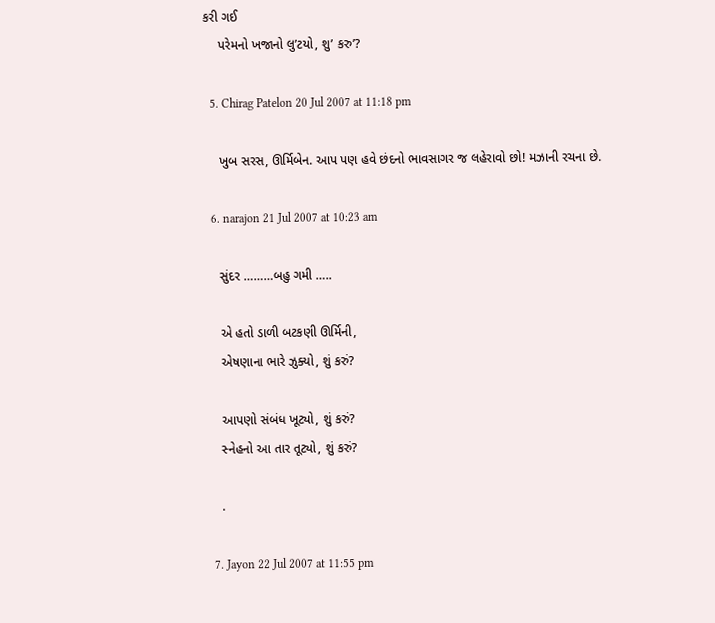કરી ગઈ
    પરેમનો ખજાનો લુ’ટયો, શુ’ કરુ’?

  5. Chirag Patelon 20 Jul 2007 at 11:18 pm

    ખુબ સરસ, ઊર્મિબેન. આપ પણ હવે છંદનો ભાવસાગર જ લહેરાવો છો! મઝાની રચના છે.

  6. narajon 21 Jul 2007 at 10:23 am

    સુંદર ………બહુ ગમી …..

    એ હતો ડાળી બટકણી ઊર્મિની,
    એષણાના ભારે ઝુક્યો, શું કરું?

    આપણો સંબંધ ખૂટ્યો, શું કરું?
    સ્નેહનો આ તાર તૂટ્યો, શું કરું?

    .

  7. Jayon 22 Jul 2007 at 11:55 pm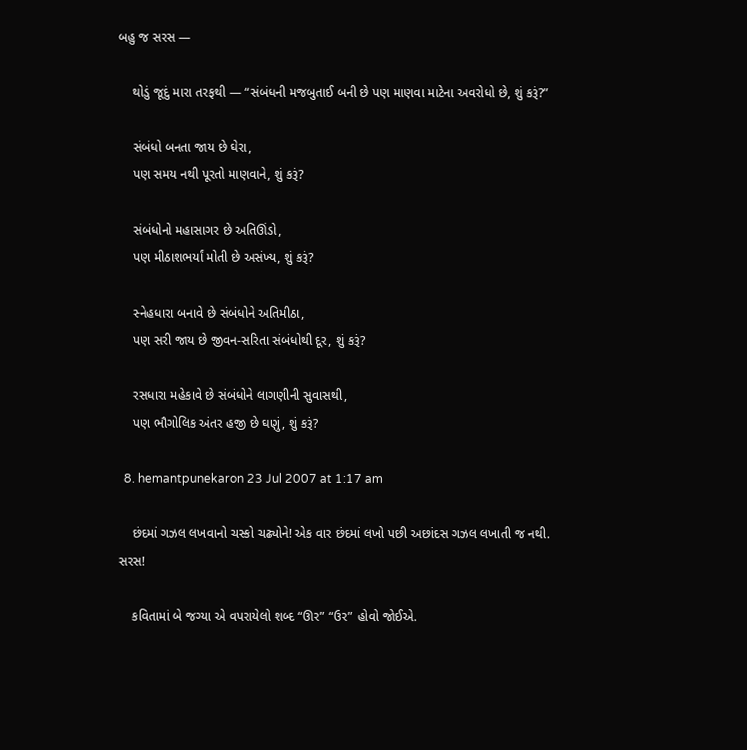બહુ જ સરસ —

    થોડું જૂદું મારા તરફથી — “સંબંધની મજબુતાઈ બની છે પણ માણવા માટેના અવરોધો છે, શું કરૂં?”

    સંબંધો બનતા જાય છે ઘેરા,
    પણ સમય નથી પૂરતો માણવાને, શું કરૂં?

    સંબંધોનો મહાસાગર છે અતિઊંડો,
    પણ મીઠાશભર્યાં મોતી છે અસંખ્ય, શું કરૂં?

    સ્નેહધારા બનાવે છે સંબંધોને અતિમીઠા,
    પણ સરી જાય છે જીવન-સરિતા સંબંધોથી દૂર, શું કરૂં?

    રસધારા મહેકાવે છે સંબંધોને લાગણીની સુવાસથી,
    પણ ભૌગોલિક અંતર હજી છે ઘણું, શું કરૂં?

  8. hemantpunekaron 23 Jul 2007 at 1:17 am

    છંદમાં ગઝલ લખવાનો ચસ્કો ચઢ્યોને! એક વાર છંદમાં લખો પછી અછાંદસ ગઝલ લખાતી જ નથી. સરસ!

    કવિતામાં બે જગ્યા એ વપરાયેલો શબ્દ “ઊર” “ઉર” હોવો જોઈએ.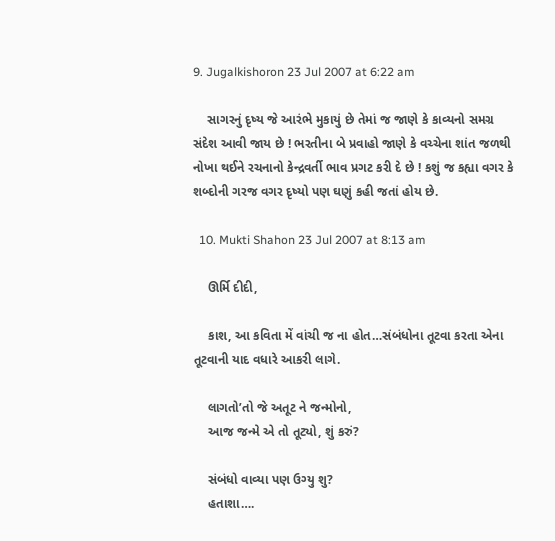9. Jugalkishoron 23 Jul 2007 at 6:22 am

    સાગરનું દૃષ્ય જે આરંભે મુકાયું છે તેમાં જ જાણે કે કાવ્યનો સમગ્ર સંદેશ આવી જાય છે ! ભરતીના બે પ્રવાહો જાણે કે વચ્ચેના શાંત જળથી નોખા થઈને રચનાનો કેન્દ્રવર્તી ભાવ પ્રગટ કરી દે છે ! કશું જ કહ્યા વગર કે શબ્દોની ગરજ વગર દૃષ્યો પણ ઘણું કહી જતાં હોય છે.

  10. Mukti Shahon 23 Jul 2007 at 8:13 am

    ઊર્મિ દીદી,

    કાશ, આ કવિતા મેં વાંચી જ ના હોત…સંબંધોના તૂટવા કરતા એના તૂટવાની યાદ વધારે આકરી લાગે.

    લાગતો’તો જે અતૂટ ને જન્મોનો,
    આજ જન્મે એ તો તૂટ્યો, શું કરું?

    સંબંધો વાવ્યા પણ ઉગ્યુ શુ?
    હતાશા….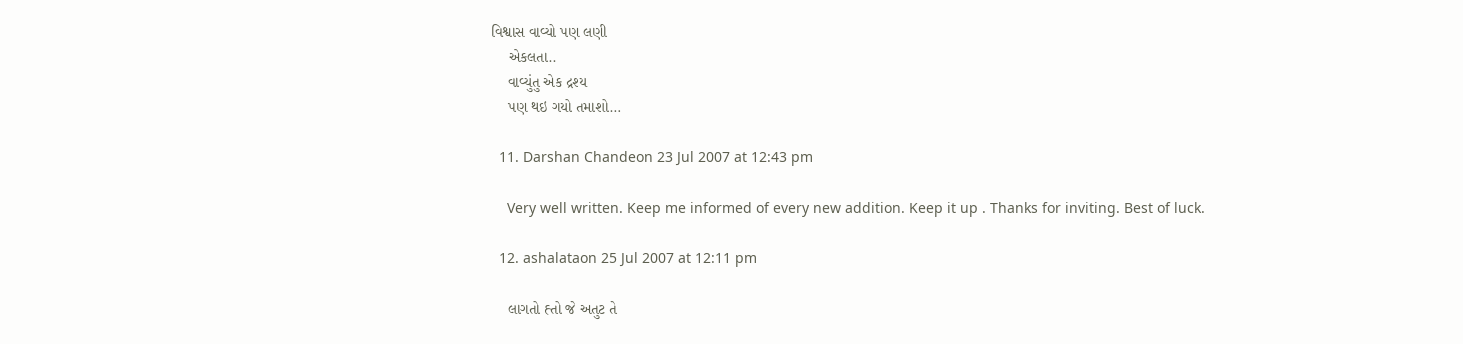વિશ્વાસ વાવ્યો પણ લણી
    એકલતા..
    વાવ્યુંતુ એક દ્રશ્ય
    પણ થઇ ગયો તમાશો…

  11. Darshan Chandeon 23 Jul 2007 at 12:43 pm

    Very well written. Keep me informed of every new addition. Keep it up . Thanks for inviting. Best of luck.

  12. ashalataon 25 Jul 2007 at 12:11 pm

    લાગતો હ્તો જે અતુટ તે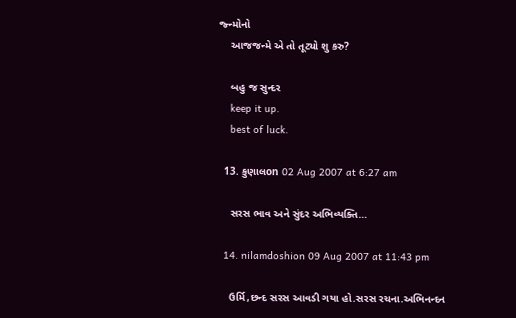જ્ન્મોનો
    આજજન્મે એ તો તૂટ્યો શુ કરુ?

    બહુ જ સુન્દર
    keep it up.
    best of luck.

  13. કુણાલon 02 Aug 2007 at 6:27 am

    સરસ ભાવ અને સુંદર અભિવ્યક્તિ…

  14. nilamdoshion 09 Aug 2007 at 11:43 pm

    ઉર્મિ,છન્દ સરસ આવડી ગયા હો.સરસ રચના.અભિનન્દન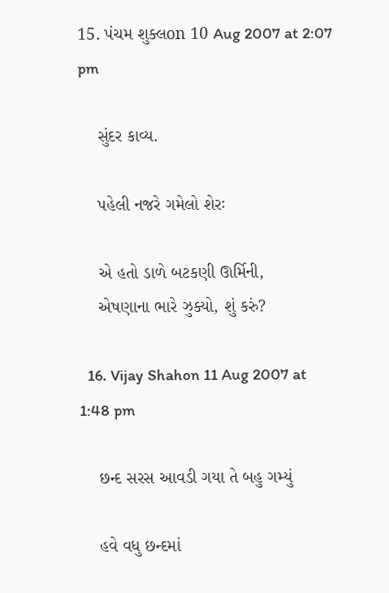15. પંચમ શુક્લon 10 Aug 2007 at 2:07 pm

    સુંદર કાવ્ય.

    પહેલી નજરે ગમેલો શેરઃ

    એ હતો ડાળે બટકણી ઊર્મિની,
    એષણાના ભારે ઝુક્યો, શું કરું?

  16. Vijay Shahon 11 Aug 2007 at 1:48 pm

    છન્દ સરસ આવડી ગયા તે બહુ ગમ્યું

    હવે વધુ છન્દમાં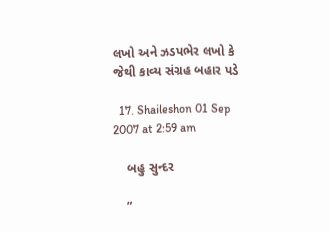લખો અને ઝડપભેર લખો કે જેથી કાવ્ય સંગ્રહ બહાર પડે

  17. Shaileshon 01 Sep 2007 at 2:59 am

    બહુ સુન્દર

    ”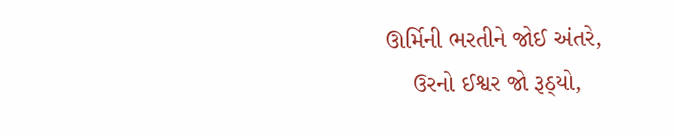ઊર્મિની ભરતીને જોઈ અંતરે,
    ઉરનો ઈશ્વર જો રૂઠ્યો,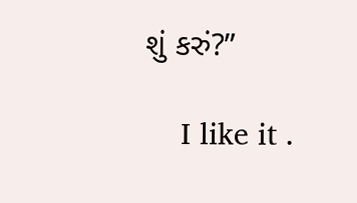શું કરું?”

    I like it .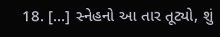18. [...] સ્નેહનો આ તાર તૂટ્યો, શું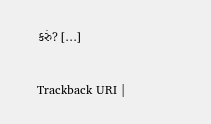કરું? [...]

Trackback URI |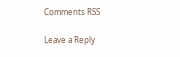Comments RSS

Leave a Reply